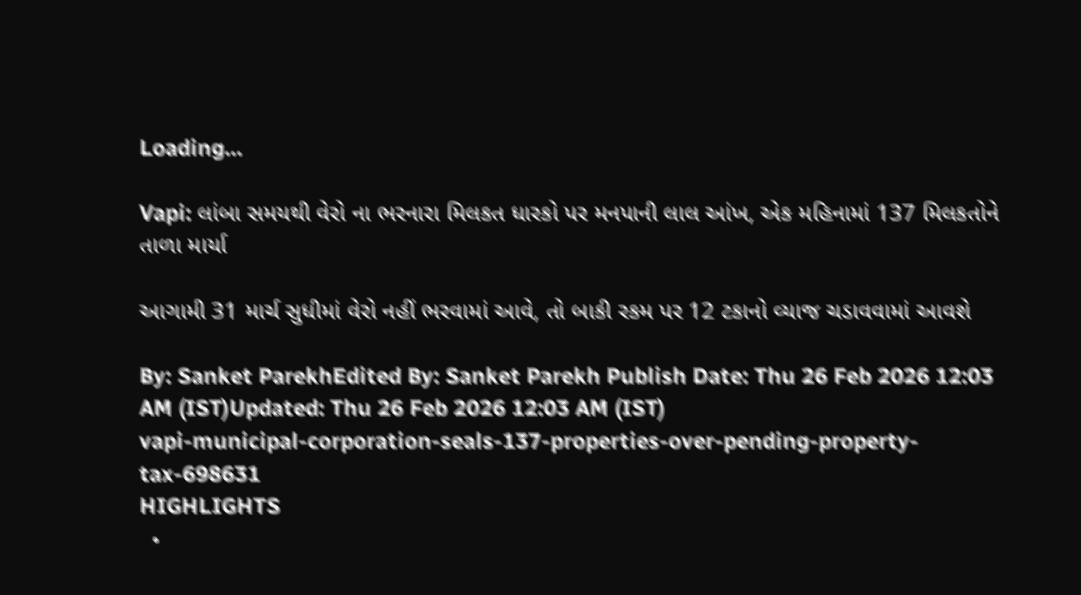Loading...

Vapi: લાંબા સમયથી વેરો ના ભરનારા મિલકત ધારકો પર મનપાની લાલ આંખ, એક મહિનામાં 137 મિલકતોને તાળા માર્યા

આગામી 31 માર્ચ સુધીમાં વેરો નહીં ભરવામાં આવે, તો બાકી રકમ પર 12 ટકાનો વ્યાજ ચડાવવામાં આવશે

By: Sanket ParekhEdited By: Sanket Parekh Publish Date: Thu 26 Feb 2026 12:03 AM (IST)Updated: Thu 26 Feb 2026 12:03 AM (IST)
vapi-municipal-corporation-seals-137-properties-over-pending-property-tax-698631
HIGHLIGHTS
  •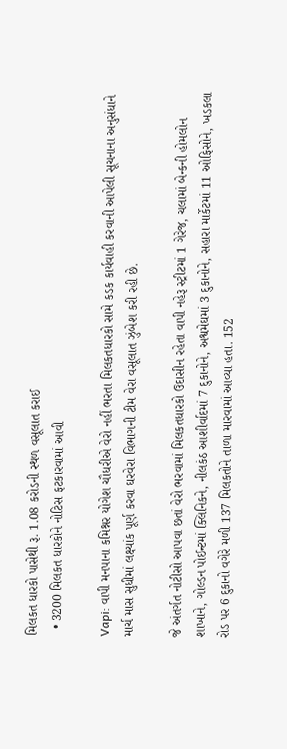મિલકત ધારકો પાસેથી રૂ. 1.08 કરોડની સ્થળ વસૂલાત કરાઈ
  • 3200 મિલકત ધારકોને નોટિસ ફટકારવામાં આવી

Vapi: વાપી મનપાના કમિશ્નર યોગેશ ચૌધરીએ વેરો નહીં ભરતા મિલકતધારકો સામે કડક કાર્યવાહી કરવાની આપેલી સૂચનાના અનુસંધાને માર્ચ માસ સુધીમાં લક્ષ્યાંક પૂર્ણ કરવા ઘરવેરા વિભાગની ટીમ વેરા વસૂલાત ઝુંબેશ કરી રહી છે.

જે અંતર્ગત નોટીસો આપવા છતાં વેરો ભરવામાં મિલકતધારકો ઉદાસીન રહેતા વાપી નહેરૂ સ્ટ્રીટમાં 1 ગેરેજ, ચલામાં બેન્કની હોમલોન શાખાને, ગોલ્ડન પોઈન્ટમાં ક્લિનિકને, નીલકંઠ આશીર્વાદમાં 7 દુકાનોને, અશ્વમેઘમાં 3 દુકાનોને, સહારા માર્કેટમાં 11 ઓફિસોને, ખડકલા રોડ પર 6 દુકાનો વગેરે મળી 137 મિલકતોને તાળા મારવામાં આવ્યા હતા. 152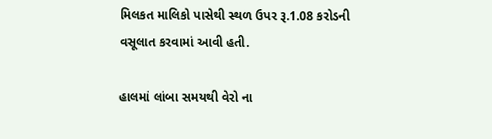મિલકત માલિકો પાસેથી સ્થળ ઉપર રૂ.1.08 કરોડની વસૂલાત કરવામાં આવી હતી.

હાલમાં લાંબા સમયથી વેરો ના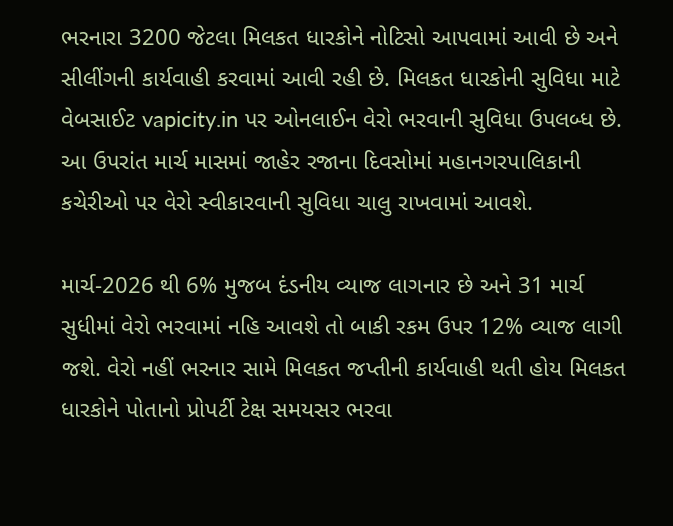ભરનારા 3200 જેટલા મિલકત ધારકોને નોટિસો આપવામાં આવી છે અને સીલીંગની કાર્યવાહી કરવામાં આવી રહી છે. મિલકત ધારકોની સુવિધા માટે વેબસાઈટ vapicity.in પર ઓનલાઈન વેરો ભરવાની સુવિધા ઉપલબ્ધ છે. આ ઉપરાંત માર્ચ માસમાં જાહેર રજાના દિવસોમાં મહાનગરપાલિકાની કચેરીઓ પર વેરો સ્વીકારવાની સુવિધા ચાલુ રાખવામાં આવશે.

માર્ચ-2026 થી 6% મુજબ દંડનીય વ્યાજ લાગનાર છે અને 31 માર્ચ સુધીમાં વેરો ભરવામાં નહિ આવશે તો બાકી રકમ ઉપર 12% વ્યાજ લાગી જશે. વેરો નહીં ભરનાર સામે મિલકત જપ્તીની કાર્યવાહી થતી હોય મિલકત ધારકોને પોતાનો પ્રોપર્ટી ટેક્ષ સમયસર ભરવા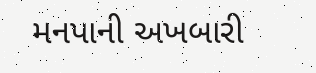મનપાની અખબારી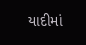યાદીમાં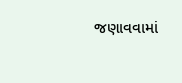જણાવવામાં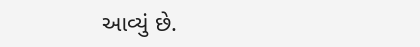આવ્યું છે.